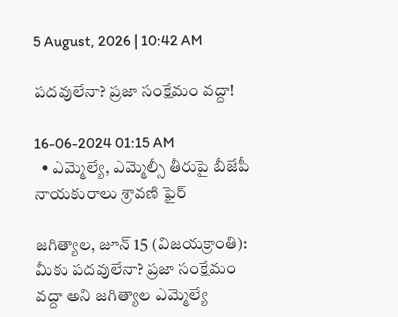5 August, 2026 | 10:42 AM

పదవులేనా? ప్రజా సంక్షేమం వద్దా!

16-06-2024 01:15 AM
  • ఎమ్మెల్యే, ఎమ్మెల్సీ తీరుపై బీజేపీ నాయకురాలు శ్రావణి ఫైర్

జగిత్యాల, జూన్ 15 (విజయక్రాంతి): మీకు పదవులేనా? ప్రజా సంక్షేమం వద్దా అని జగిత్యాల ఎమ్మెల్యే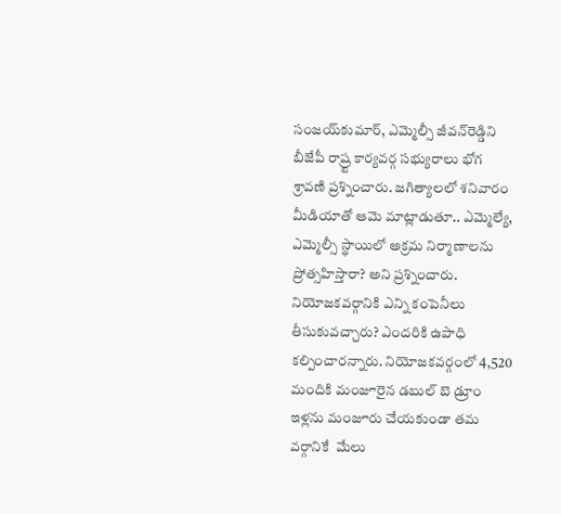సంజయ్‌కుమార్, ఎమ్మెల్సీ జీవన్‌రెడ్డిని బీజేపీ రాష్ర్ట కార్యవర్గ సభ్యురాలు భోగ శ్రావణి ప్రశ్నించారు. జగిత్యాలలో శనివారం మీడియాతో ఆమె మాట్లాడుతూ.. ఎమ్మెల్యే, ఎమ్మెల్సీ స్థాయిలో అక్రమ నిర్మాణాలను ప్రోత్సహిస్తారా? అని ప్రశ్నించారు. నియోజకవర్గానికి ఎన్ని కంపెనీలు తీసుకువచ్చారు? ఎందరికి ఉపాధి కల్పించారన్నారు. నియోజకవర్గంలో 4,520 మందికి మంజూరైన డబుల్ బె డ్రూం ఇళ్లను మంజూరు చేయకుండా తమ వర్గానికే  మేలు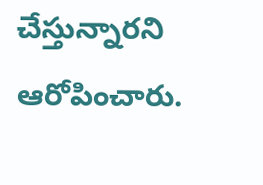చేస్తున్నారని ఆరోపించారు.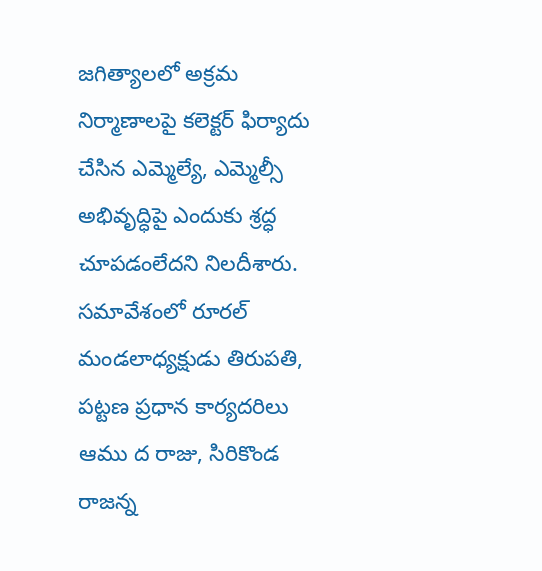జగిత్యాలలో అక్రమ నిర్మాణాలపై కలెక్టర్ ఫిర్యాదు చేసిన ఎమ్మెల్యే, ఎమ్మెల్సీ అభివృద్ధిపై ఎందుకు శ్రద్ధ చూపడంలేదని నిలదీశారు. సమావేశంలో రూరల్ మండలాధ్యక్షుడు తిరుపతి, పట్టణ ప్రధాన కార్యదరిలు ఆము ద రాజు, సిరికొండ రాజన్న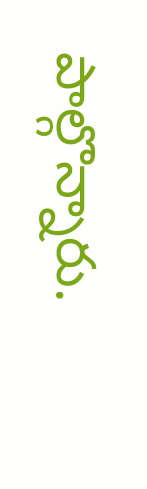పాల్గొన్నారు.